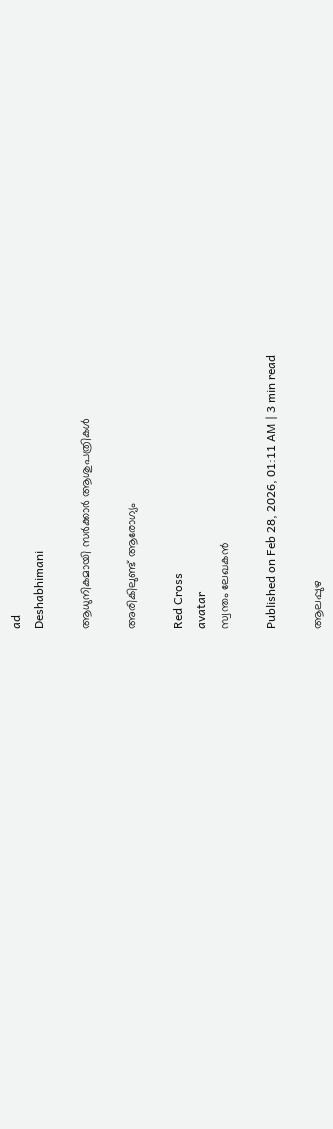ad
Deshabhimani

ആധുനികമായി സർക്കാർ ആശുപത്രികൾ

അരികിലുണ്ട്‌ ആരോഗ്യം

Red Cross
avatar
സ്വന്തം ലേഖകൻ

Published on Feb 28, 2026, 01:11 AM | 3 min read

ആലപ്പുഴ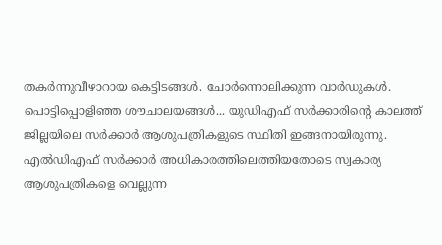തകർന്നുവീഴാറായ കെട്ടിടങ്ങൾ. ചോർന്നൊലിക്കുന്ന വാർഡുകൾ. പൊട്ടിപ്പൊളിഞ്ഞ ശ‍ൗചാലയങ്ങൾ... യുഡിഎഫ്‌ സർക്കാരിന്റെ കാലത്ത്‌ ജില്ലയിലെ സർക്കാർ ആശുപത്രികളുടെ സ്ഥിതി ഇങ്ങനായിരുന്നു. എൽഡിഎഫ്‌ സർക്കാർ അധികാരത്തിലെത്തിയതോടെ സ്വകാര്യ ആശുപത്രികളെ വെല്ലുന്ന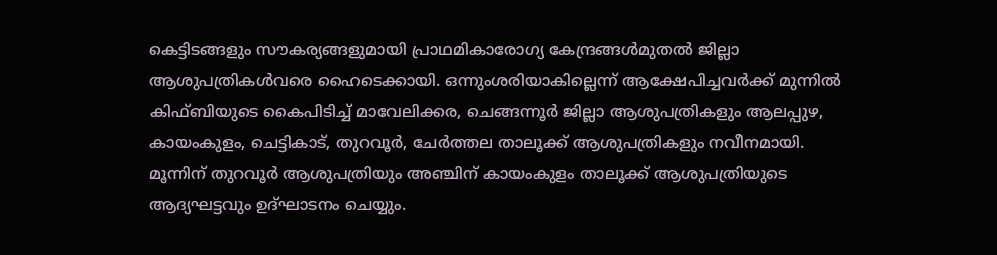കെട്ടിടങ്ങളും സ‍ൗകര്യങ്ങളുമായി പ്രാഥമികാരോഗ്യ കേന്ദ്രങ്ങൾമുതൽ ജില്ലാ ആശുപത്രികൾവരെ ഹൈടെക്കായി. ഒന്നുംശരിയാകില്ലെന്ന്‌ ആക്ഷേപിച്ചവർക്ക്‌ മുന്നിൽ കിഫ്ബിയുടെ കൈപിടിച്ച്‌ മാവേലിക്കര, ചെങ്ങന്നൂർ ജില്ലാ ആശുപത്രികളും ആലപ്പുഴ, കായംകുളം, ചെട്ടികാട്, തുറവൂർ, ചേർത്തല താലൂക്ക്‌ ആശുപത്രികളും നവീനമായി. മൂന്നിന്‌ തുറവൂർ ആശുപത്രിയും അഞ്ചിന്‌ കായംകുളം താലൂക്ക് ആശുപത്രിയുടെ ആദ്യഘട്ടവും ഉദ്‌ഘാടനം ചെയ്യും.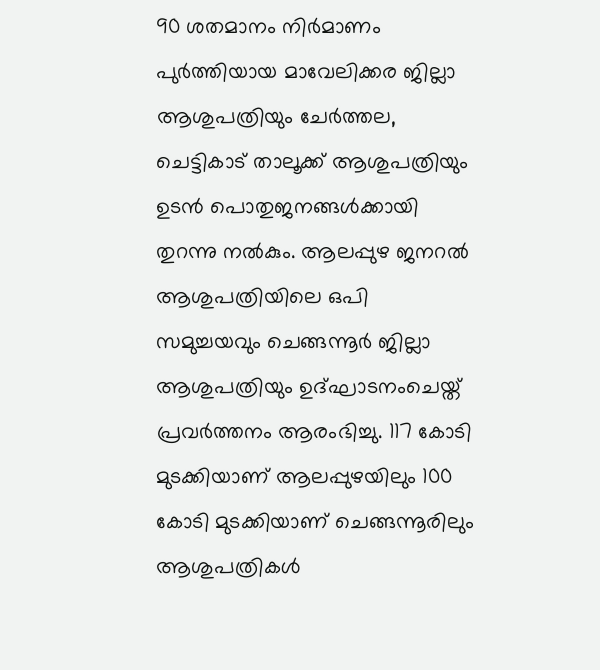90 ശതമാനം നിർമാണം പുർത്തിയായ മാവേലിക്കര ജില്ലാ ആശുപത്രിയും ചേർത്തല, ചെട്ടികാട്‌ താലൂക്ക്‌ ആശുപത്രിയും ഉടൻ പൊതുജനങ്ങൾക്കായി തുറന്നു നൽകും. ആലപ്പുഴ ജനറൽ ആശുപത്രിയിലെ ഒപി സമുച്ചയവും ചെങ്ങന്നൂര്‍ ജില്ലാ ആശുപത്രിയും ഉദ്‌ഘാടനംചെയ്ത്‌ പ്രവർത്തനം ആരംഭിച്ചു. 117 കോടി മുടക്കിയാണ്‌ ആലപ്പുഴയിലും 100 കോടി മുടക്കിയാണ്‌ ചെങ്ങന്നൂരിലും ആശുപത്രികൾ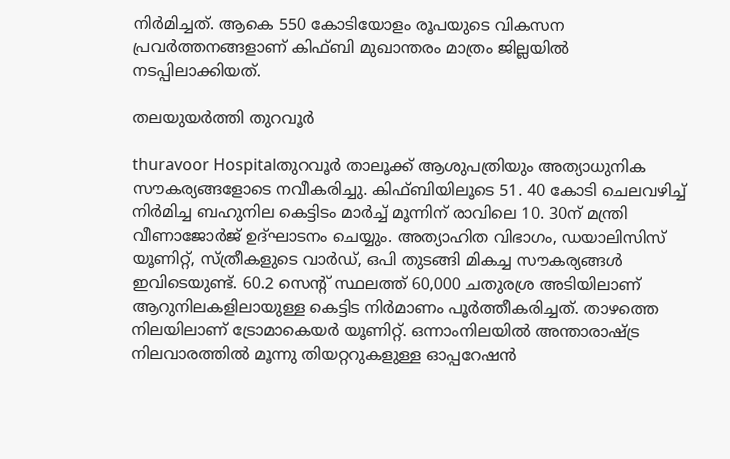നിർമിച്ചത്‌. ആകെ 550 കോടിയോളം രൂപയുടെ വികസന പ്രവർത്തനങ്ങളാണ്‌ കിഫ്‌ബി മുഖാന്തരം മാത്രം ജില്ലയിൽ നടപ്പിലാക്കിയത്‌.

തലയുയർത്തി തുറവൂർ

thuravoor Hospitalതുറവൂർ താലൂക്ക് ആശുപത്രിയും അത്യാധുനിക സ‍ൗകര്യങ്ങളോടെ നവീകരിച്ചു. കിഫ്‌ബിയിലൂടെ 51. 40 കോടി ചെലവഴിച്ച്‌ നിർമിച്ച ബഹുനില കെട്ടിടം മാർച്ച്‌ മൂന്നിന്‌ രാവിലെ 10. 30ന്‌ മന്ത്രി വീണാജോർജ്‌ ഉദ്‌ഘാടനം ചെയ്യും. അത്യാഹിത വിഭാഗം, ഡയാലിസിസ് യൂണിറ്റ്, സ്ത്രീകളുടെ വാർഡ്, ഒപി തുടങ്ങി മികച്ച സൗകര്യങ്ങൾ ഇവിടെയുണ്ട്. 60.2 സെന്റ്‌ സ്ഥലത്ത് 60,000 ചതുരശ്ര അടിയിലാണ്‌ ആറുനിലകളിലായുള്ള കെട്ടിട നിർമാണം പൂർത്തീകരിച്ചത്‌. താഴത്തെ നിലയിലാണ് ട്രോമാകെയർ യൂണിറ്റ്. ഒന്നാംനിലയിൽ അന്താരാഷ്‌ട്ര നിലവാരത്തിൽ മൂന്നു തിയറ്ററുകളുള്ള ഓപ്പറേഷൻ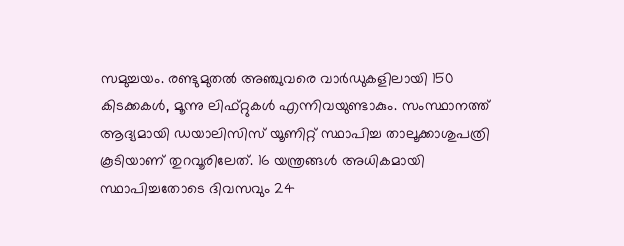സമുച്ചയം. രണ്ടുമുതൽ അഞ്ചുവരെ വാർഡുകളിലായി 150 കിടക്കകൾ, മൂന്നു ലിഫ്റ്റുകൾ എന്നിവയുണ്ടാകും. സംസ്ഥാനത്ത് ആദ്യമായി ഡയാലിസിസ് യൂണിറ്റ് സ്ഥാപിച്ച താലൂക്കാശുപത്രി കൂടിയാണ് തുറവൂരിലേത്. 16 യന്ത്രങ്ങൾ അധികമായി സ്ഥാപിച്ചതോടെ ദിവസവും 24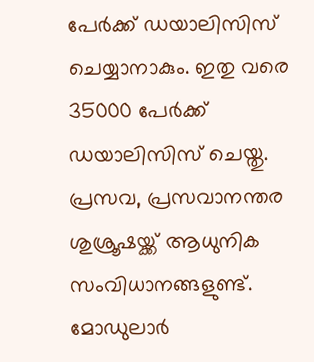പേർക്ക് ഡയാലിസിസ് ചെയ്യാനാകും. ഇതു വരെ 35000 പേർക്ക് ഡയാലിസിസ് ചെയ്തു. പ്രസവ, പ്രസവാനന്തര ശുശ്രൂഷയ്ക്ക് ആധുനിക സംവിധാനങ്ങളുണ്ട്. മോഡുലാർ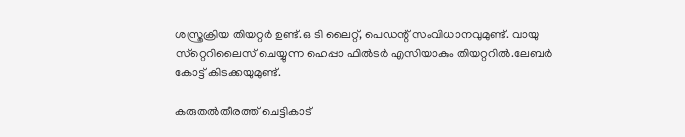ശസ്ത്രക്രിയ തിയറ്റർ ഉണ്ട്.ഒ ടി ലൈറ്റ്, പെഡന്റ് സംവിധാനവുമുണ്ട്. വായു സ്‌റ്റെറിലൈസ് ചെയ്യുന്ന ഹെപ്പാ ഫിൽടർ എസിയാകും തിയറ്ററിൽ.ലേബർ കോട്ട് കിടക്കയുമുണ്ട്.

കരുതൽതീരത്ത്‌ ചെട്ടികാട്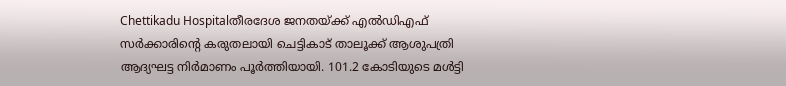Chettikadu Hospitalതീരദേശ ജനതയ്‌ക്ക്‌ എൽഡിഎഫ് സർക്കാരിന്റെ കരുതലായി ചെട്ടികാട് താലൂക്ക്‌ ആശുപത്രി ആദ്യഘട്ട നിർമാണം പൂർത്തിയായി. 101.2 കോടിയുടെ മൾട്ടി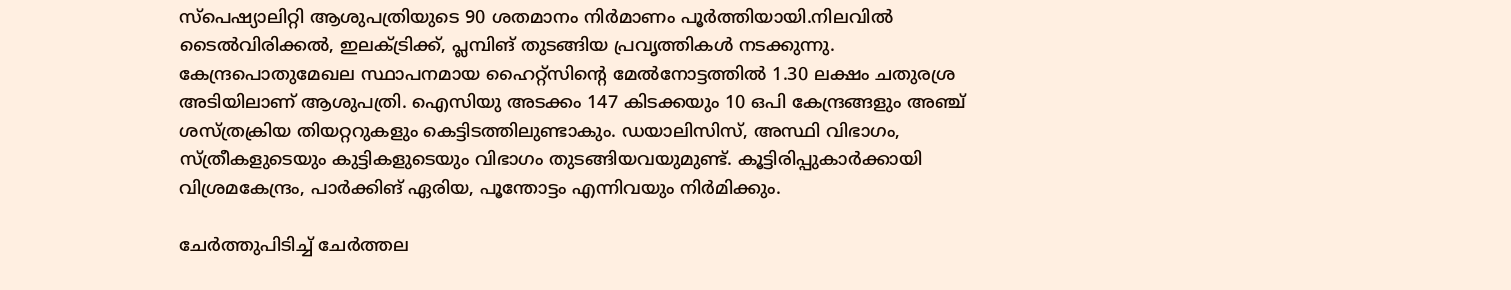സ്പെഷ്യാലിറ്റി ആശുപത്രിയുടെ 90 ശതമാനം നിർമാണം പൂർത്തിയായി.നിലവിൽ ടൈൽവിരിക്കൽ, ഇലക്ട്രിക്ക്‌, പ്ലമ്പിങ്‌ തുടങ്ങിയ പ്രവൃത്തികൾ നടക്കുന്നു. കേന്ദ്രപൊതുമേഖല സ്ഥാപനമായ ഹൈറ്റ്സിന്റെ മേൽനോട്ടത്തിൽ 1.30 ലക്ഷം ചതുരശ്ര അടിയിലാണ് ആശുപത്രി. ഐസിയു അടക്കം 147 കിടക്കയും 10 ഒപി കേന്ദ്രങ്ങളും അഞ്ച് ശസ്‌ത്രക്രിയ തിയറ്ററുകളും കെട്ടിടത്തിലുണ്ടാകും. ഡയാലിസിസ്, അസ്ഥി വിഭാഗം, സ്ത്രീകളുടെയും കുട്ടികളുടെയും വിഭാഗം തുടങ്ങിയവയുമുണ്ട്‌. കൂട്ടിരിപ്പുകാർക്കായി വിശ്രമകേന്ദ്രം, പാർക്കിങ് ഏരിയ, പൂന്തോട്ടം എന്നിവയും നിർമിക്കും.

ചേർത്തുപിടിച്ച് ചേർത്തല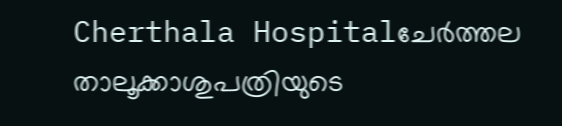Cherthala Hospitalചേർത്തല താലൂക്കാശുപത്രിയുടെ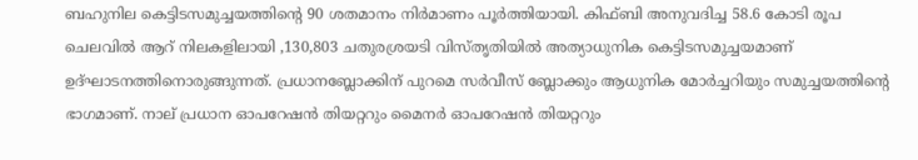ബഹുനില കെട്ടിടസമുച്ചയത്തിന്റെ 90 ശതമാനം നിർമാണം പൂർത്തിയായി. കിഫ്‌ബി അനുവദിച്ച 58.6 കോടി രൂപ ചെലവിൽ ആറ്‌ നിലകളിലായി ,130,803 ചതുരശ്രയടി വിസ്‌തൃതിയിൽ അത്യാധുനിക കെട്ടിടസമുച്ചയമാണ്‌ ഉദ്‌ഘാടനത്തിനൊരുങ്ങുന്നത്‌. പ്രധാനബ്ലോക്കിന്‌ പുറമെ സർവീസ്‌ ബ്ലോക്കും ആധുനിക മോർച്ചറിയും സമുച്ചയത്തിന്റെ ഭാഗമാണ്‌. നാല്‌ പ്രധാന ഓപറേഷൻ തിയറ്ററും മൈനർ ഓപറേഷൻ തിയറ്ററും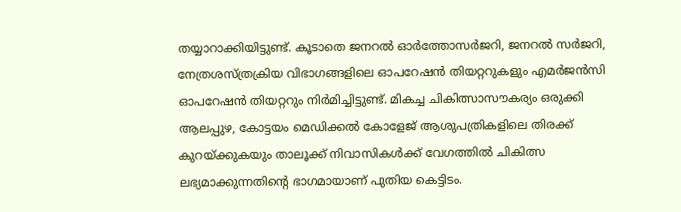തയ്യാറാക്കിയിട്ടുണ്ട്‌. കൂടാതെ ജനറൽ ഓർത്തോസർജറി, ജനറൽ സർജറി, നേത്രശസ്‌ത്രക്രിയ വിഭാഗങ്ങളിലെ ഓപറേഷൻ തിയറ്ററുകളും എമർജൻസി ഓപറേഷൻ തിയറ്ററും നിർമിച്ചിട്ടുണ്ട്‌. മികച്ച ചികിത്സാസൗകര്യം ഒരുക്കി ആലപ്പുഴ, കോട്ടയം മെഡിക്കൽ കോളേജ്‌ ആശുപത്രികളിലെ തിരക്ക്‌ കുറയ്‌ക്കുകയും താലൂക്ക്‌ നിവാസികൾക്ക്‌ വേഗത്തിൽ ചികിത്സ ലഭ്യമാക്കുന്നതിന്റെ ഭാഗമായാണ്‌ പുതിയ കെട്ടിടം.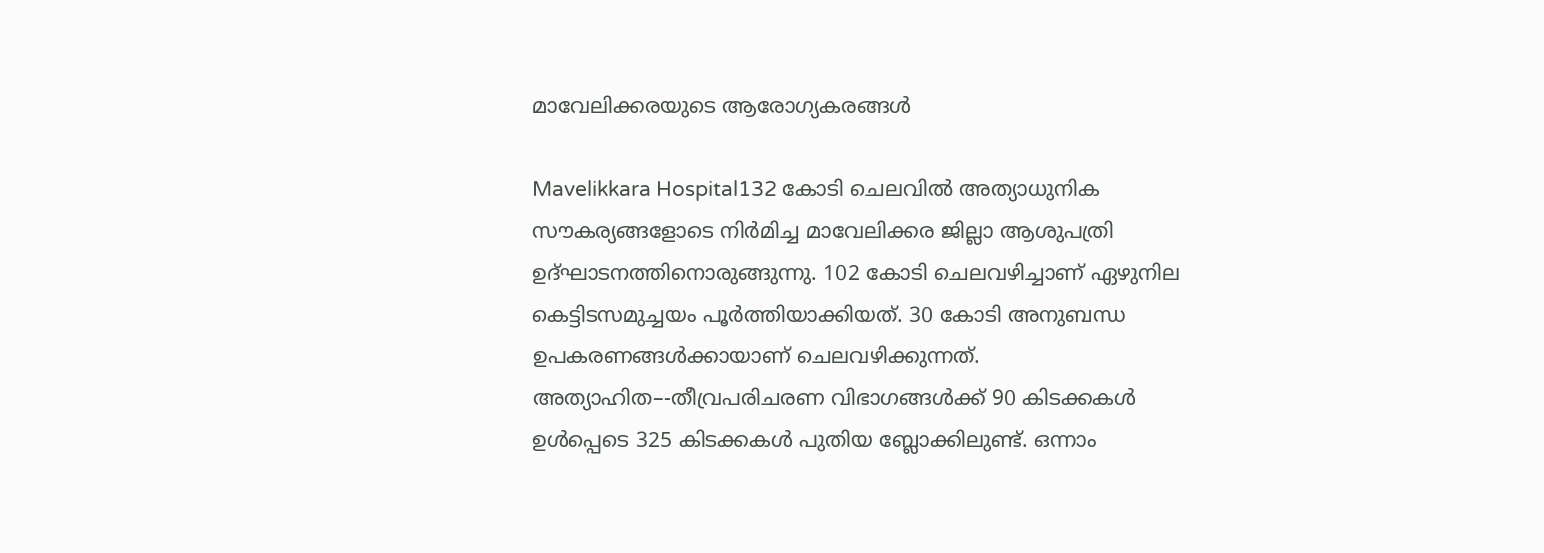മാവേലിക്കരയുടെ ആരോഗ്യകരങ്ങൾ

Mavelikkara Hospital132 കോടി ചെലവിൽ അത്യാധുനിക സൗകര്യങ്ങളോടെ നിർമിച്ച മാവേലിക്കര ജില്ലാ ആശുപത്രി ഉദ്‌ഘാടനത്തിനൊരുങ്ങുന്നു. 102 കോടി ചെലവഴിച്ചാണ്‌ ഏഴുനില കെട്ടിടസമുച്ചയം പ‍ൂർത്തിയാക്കിയത്‌. 30 കോടി അനുബന്ധ ഉപകരണങ്ങൾക്കായാണ്‌ ചെലവഴിക്കുന്നത്‌. അത്യാഹിത–-തീവ്രപരിചരണ വിഭാഗങ്ങൾക്ക്‌ 90 കിടക്കകൾ ഉൾപ്പെടെ 325 കിടക്കകൾ പുതിയ ബ്ലോക്കിലുണ്ട്‌. ഒന്നാം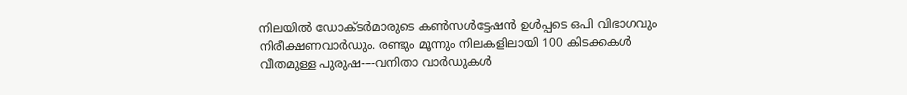നിലയിൽ ഡോക്‌ടർമാരുടെ കൺസൾട്ടേഷൻ ഉൾപ്പടെ ഒപി വിഭാഗവും നിരീക്ഷണവാർഡും. രണ്ടും മൂന്നും നിലകളിലായി 100 കിടക്കകൾ വീതമുള്ള പുരുഷ-–-വനിതാ വാർഡുകൾ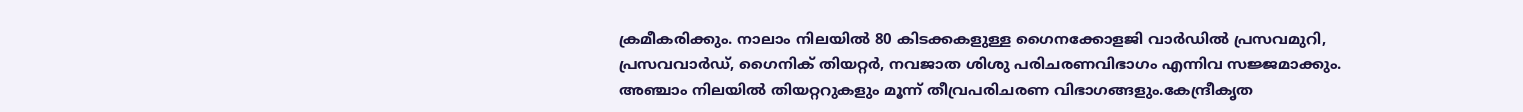ക്രമീകരിക്കും. നാലാം നിലയിൽ 80 കിടക്കകളുള്ള ഗൈനക്കോളജി വാർഡിൽ പ്രസവമുറി, പ്രസവവാർഡ്, ഗൈനിക് തിയറ്റർ, നവജാത ശിശു പരിചരണവിഭാഗം എന്നിവ സജ്ജമാക്കും. അഞ്ചാം നിലയിൽ തിയറ്ററുകളും മൂന്ന് തീവ്രപരിചരണ വിഭാഗങ്ങളും.കേന്ദ്രീകൃത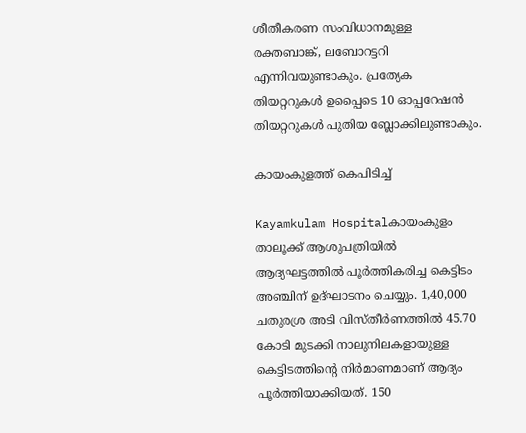ശീതീകരണ സംവിധാനമുള്ള രക്തബാങ്ക്, ലബോറട്ടറി എന്നിവയുണ്ടാകും. പ്രത്യേക തിയറ്ററുകൾ ഉപ്പൈടെ 10 ഓപ്പറേഷൻ തിയറ്ററുകൾ പുതിയ ബ്ലോക്കിലുണ്ടാകും.

കായംകുളത്ത് കെപിടിച്ച്

Kayamkulam Hospitalകായംകുളം താലൂക്ക് ആശുപത്രിയിൽ ആദ്യഘട്ടത്തിൽ പൂർത്തികരിച്ച കെട്ടിടം അഞ്ചിന്‌ ഉദ്‌ഘാടനം ചെയ്യും. 1,40,000 ചതുരശ്ര അടി വിസ്തീർണത്തിൽ 45.70 കോടി മുടക്കി നാലുനിലകളായുള്ള കെട്ടിടത്തിന്റെ നിർമാണമാണ്‌ ആദ്യം പൂർത്തിയാക്കിയത്‌. 150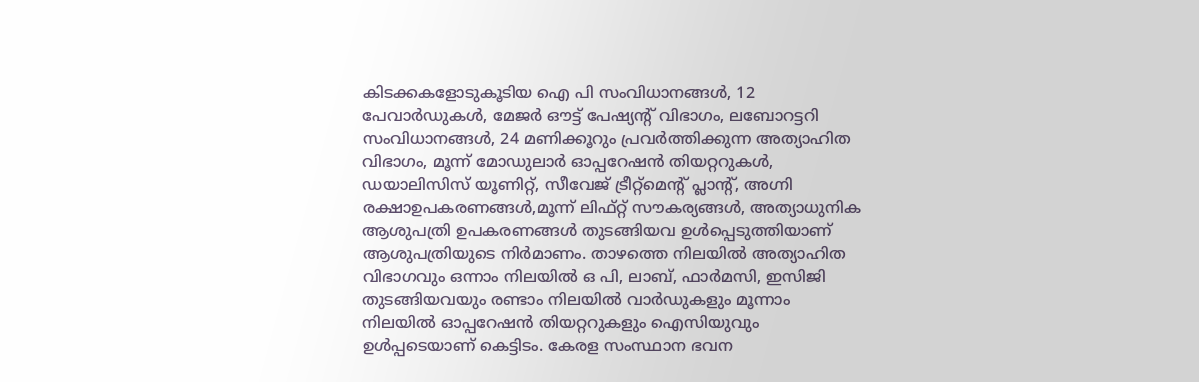കിടക്കകളോടുകൂടിയ ഐ പി സംവിധാനങ്ങൾ, 12 പേവാർഡുകൾ, മേജർ ഔട്ട് പേഷ്യന്റ്‌ വിഭാഗം, ലബോറട്ടറി സംവിധാനങ്ങൾ, 24 മണിക്കൂറും പ്രവർത്തിക്കുന്ന അത്യാഹിത വിഭാഗം, മൂന്ന്‌ മോഡുലാർ ഓപ്പറേഷൻ തിയറ്ററുകൾ, ഡയാലിസിസ് യൂണിറ്റ്, സീവേജ് ട്രീറ്റ്മെന്റ്‌ പ്ലാന്റ്‌, അഗ്നി രക്ഷാഉപകരണങ്ങൾ,മൂന്ന്‌ ലിഫ്റ്റ് സൗകര്യങ്ങൾ, അത്യാധുനിക ആശുപത്രി ഉപകരണങ്ങൾ തുടങ്ങിയവ ഉൾപ്പെടുത്തിയാണ്‌ ആശുപത്രിയുടെ നിർമാണം. താഴത്തെ നിലയിൽ അത്യാഹിത വിഭാഗവും ഒന്നാം നിലയിൽ ഒ പി, ലാബ്‌, ഫാർമസി, ഇസിജി തുടങ്ങിയവയും രണ്ടാം നിലയിൽ വാർഡുകളും മൂന്നാം നിലയിൽ ഓപ്പറേഷൻ തിയറ്ററുകളും ഐസിയുവും ഉൾപ്പടെയാണ്‌ കെട്ടിടം. കേരള സംസ്ഥാന ഭവന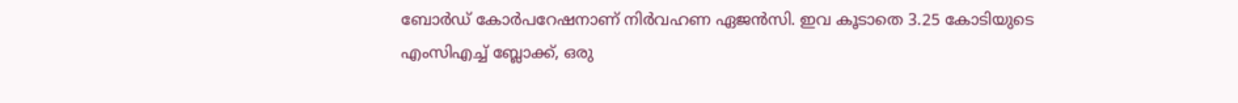ബോർഡ് കോർപറേഷനാണ് നിർവഹണ ഏജൻസി. ഇവ കൂടാതെ 3.25 കോടിയുടെ എംസിഎച്ച് ബ്ലോക്ക്, ഒരു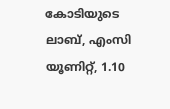കോടിയുടെ ലാബ്, എംസി യൂണിറ്റ്, 1.10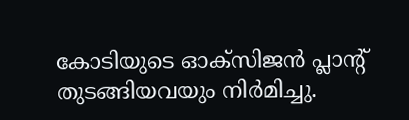കോടിയുടെ ഓക്‌സിജൻ പ്ലാന്റ്‌ തുടങ്ങിയവയും നിർമിച്ചു.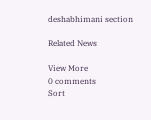deshabhimani section

Related News

View More
0 comments
Sort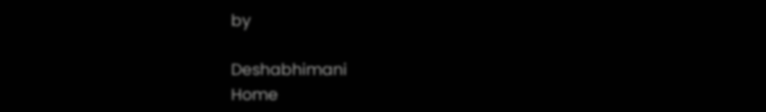by

Deshabhimani
Home